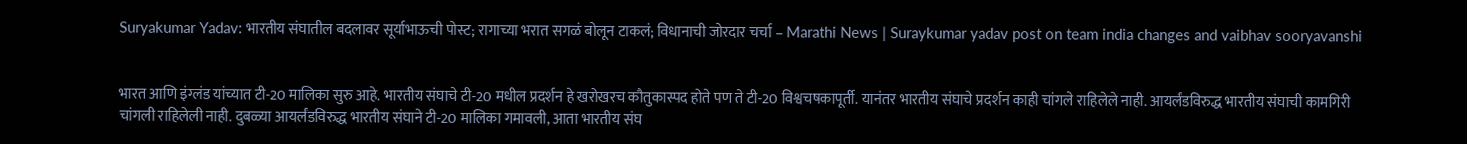Suryakumar Yadav: भारतीय संघातील बदलावर सूर्याभाऊची पोस्ट; रागाच्या भरात सगळं बोलून टाकलं; विधानाची जोरदार चर्चा – Marathi News | Suraykumar yadav post on team india changes and vaibhav sooryavanshi


भारत आणि इंग्लंड यांच्यात टी-20 मालिका सुरु आहे. भारतीय संघाचे टी-20 मधील प्रदर्शन हे खरोखरच कौतुकास्पद होते पण ते टी-20 विश्वचषकापूर्ती. यानंतर भारतीय संघाचे प्रदर्शन काही चांगले राहिलेले नाही. आयर्लंडविरुद्ध भारतीय संघाची कामगिरी चांगली राहिलेली नाही. दुबळ्या आयर्लंडविरुद्ध भारतीय संघाने टी-20 मालिका गमावली, आता भारतीय संघ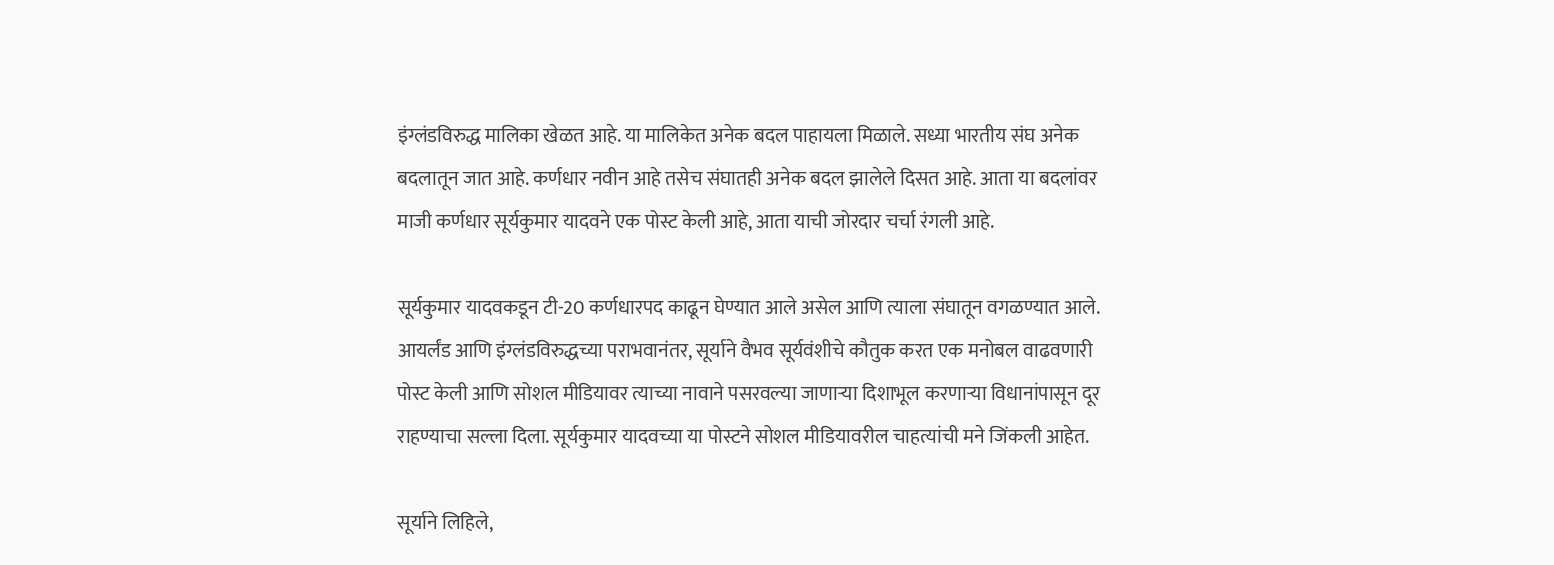इंग्लंडविरुद्ध मालिका खेळत आहे. या मालिकेत अनेक बदल पाहायला मिळाले. सध्या भारतीय संघ अनेक बदलातून जात आहे. कर्णधार नवीन आहे तसेच संघातही अनेक बदल झालेले दिसत आहे. आता या बदलांवर माजी कर्णधार सूर्यकुमार यादवने एक पोस्ट केली आहे, आता याची जोरदार चर्चा रंगली आहे.

सूर्यकुमार यादवकडून टी-20 कर्णधारपद काढून घेण्यात आले असेल आणि त्याला संघातून वगळण्यात आले. आयर्लंड आणि इंग्लंडविरुद्धच्या पराभवानंतर, सूर्याने वैभव सूर्यवंशीचे कौतुक करत एक मनोबल वाढवणारी पोस्ट केली आणि सोशल मीडियावर त्याच्या नावाने पसरवल्या जाणाऱ्या दिशाभूल करणाऱ्या विधानांपासून दूर राहण्याचा सल्ला दिला. सूर्यकुमार यादवच्या या पोस्टने सोशल मीडियावरील चाहत्यांची मने जिंकली आहेत.

सूर्याने लिहिले,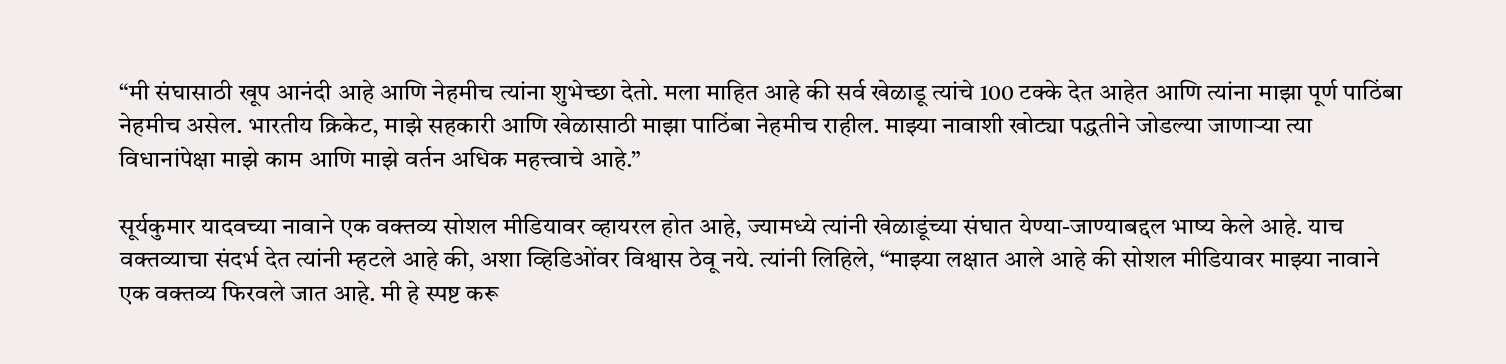“मी संघासाठी खूप आनंदी आहे आणि नेहमीच त्यांना शुभेच्छा देतो. मला माहित आहे की सर्व खेळाडू त्यांचे 100 टक्के देत आहेत आणि त्यांना माझा पूर्ण पाठिंबा नेहमीच असेल. भारतीय क्रिकेट, माझे सहकारी आणि खेळासाठी माझा पाठिंबा नेहमीच राहील. माझ्या नावाशी खोट्या पद्धतीने जोडल्या जाणाऱ्या त्या विधानांपेक्षा माझे काम आणि माझे वर्तन अधिक महत्त्वाचे आहे.”

सूर्यकुमार यादवच्या नावाने एक वक्तव्य सोशल मीडियावर व्हायरल होत आहे, ज्यामध्ये त्यांनी खेळाडूंच्या संघात येण्या-जाण्याबद्दल भाष्य केले आहे. याच वक्तव्याचा संदर्भ देत त्यांनी म्हटले आहे की, अशा व्हिडिओंवर विश्वास ठेवू नये. त्यांनी लिहिले, “माझ्या लक्षात आले आहे की सोशल मीडियावर माझ्या नावाने एक वक्तव्य फिरवले जात आहे. मी हे स्पष्ट करू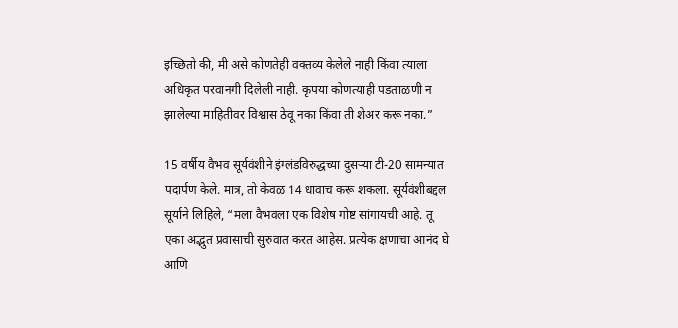इच्छितो की, मी असे कोणतेही वक्तव्य केलेले नाही किंवा त्याला अधिकृत परवानगी दिलेली नाही. कृपया कोणत्याही पडताळणी न झालेल्या माहितीवर विश्वास ठेवू नका किंवा ती शेअर करू नका.”

15 वर्षीय वैभव सूर्यवंशीने इंग्लंडविरुद्धच्या दुसऱ्या टी-20 सामन्यात पदार्पण केले. मात्र, तो केवळ 14 धावाच करू शकला. सूर्यवंशीबद्दल सूर्याने लिहिले, “मला वैभवला एक विशेष गोष्ट सांगायची आहे. तू एका अद्भुत प्रवासाची सुरुवात करत आहेस. प्रत्येक क्षणाचा आनंद घे आणि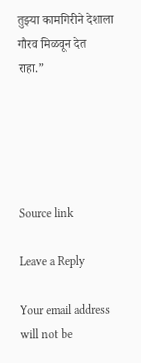तुझ्या कामगिरीने देशाला गौरव मिळवून देत राहा.”





Source link

Leave a Reply

Your email address will not be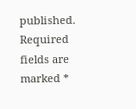published. Required fields are marked *